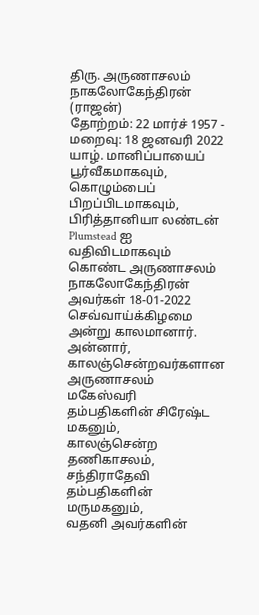திரு. அருணாசலம் நாகலோகேந்திரன் (ராஜன்)
தோற்றம்: 22 மார்ச் 1957 - மறைவு: 18 ஜனவரி 2022
யாழ். மானிப்பாயைப் பூர்வீகமாகவும், கொழும்பைப் பிறப்பிடமாகவும், பிரித்தானியா லண்டன் Plumstead ஐ வதிவிடமாகவும் கொண்ட அருணாசலம் நாகலோகேந்திரன் அவர்கள் 18-01-2022 செவ்வாய்க்கிழமை அன்று காலமானார்.
அன்னார், காலஞ்சென்றவர்களான அருணாசலம் மகேஸ்வரி தம்பதிகளின் சிரேஷ்ட மகனும்,
காலஞ்சென்ற தணிகாசலம், சந்திராதேவி தம்பதிகளின் மருமகனும்,
வதனி அவர்களின்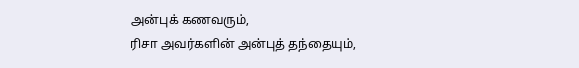அன்புக் கணவரும்,
ரிசா அவர்களின் அன்புத் தந்தையும்,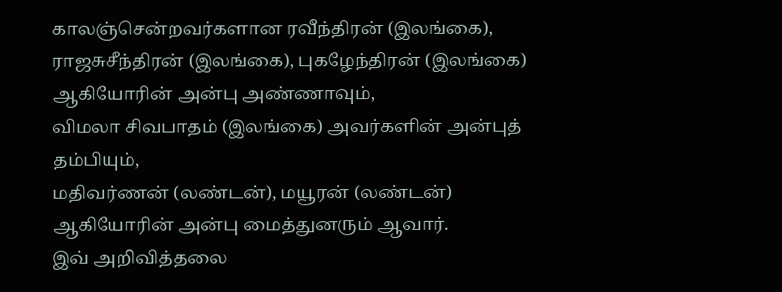காலஞ்சென்றவர்களான ரவீந்திரன் (இலங்கை), ராஜசுசீந்திரன் (இலங்கை), புகழேந்திரன் (இலங்கை) ஆகியோரின் அன்பு அண்ணாவும்,
விமலா சிவபாதம் (இலங்கை) அவர்களின் அன்புத் தம்பியும்,
மதிவர்ணன் (லண்டன்), மயூரன் (லண்டன்) ஆகியோரின் அன்பு மைத்துனரும் ஆவார்.
இவ் அறிவித்தலை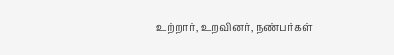உற்றார், உறவினர், நண்பர்கள்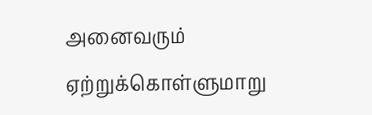அனைவரும் ஏற்றுக்கொள்ளுமாறு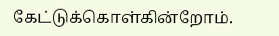கேட்டுக்கொள்கின்றோம்.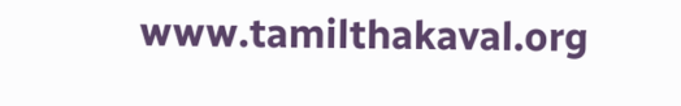www.tamilthakaval.org